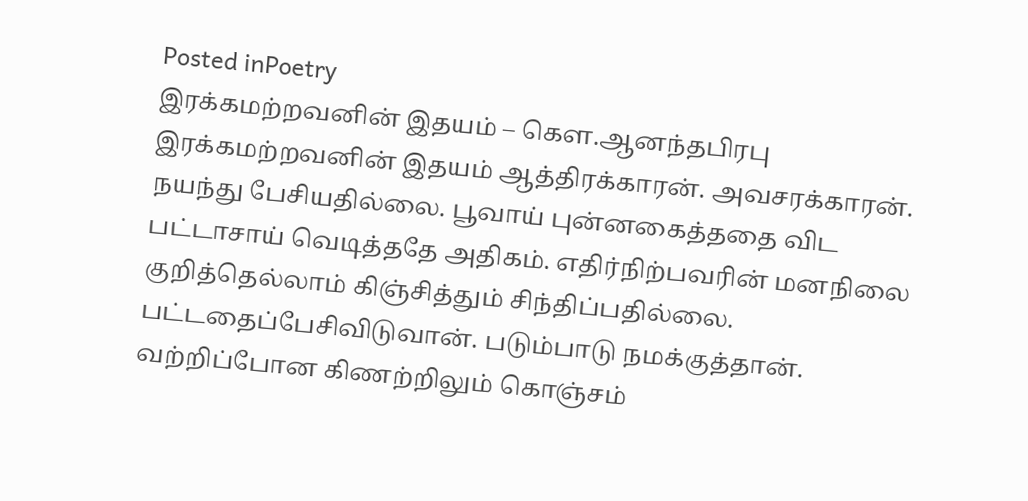Posted inPoetry
இரக்கமற்றவனின் இதயம் – கௌ.ஆனந்தபிரபு
இரக்கமற்றவனின் இதயம் ஆத்திரக்காரன். அவசரக்காரன். நயந்து பேசியதில்லை. பூவாய் புன்னகைத்ததை விட பட்டாசாய் வெடித்ததே அதிகம். எதிர்நிற்பவரின் மனநிலை குறித்தெல்லாம் கிஞ்சித்தும் சிந்திப்பதில்லை. பட்டதைப்பேசிவிடுவான். படும்பாடு நமக்குத்தான். வற்றிப்போன கிணற்றிலும் கொஞ்சம்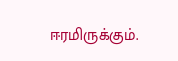ஈரமிருக்கும்.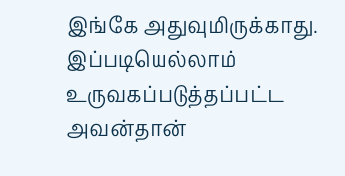இங்கே அதுவுமிருக்காது. இப்படியெல்லாம் உருவகப்படுத்தப்பட்ட அவன்தான்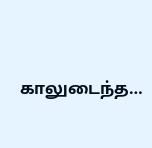காலுடைந்த…